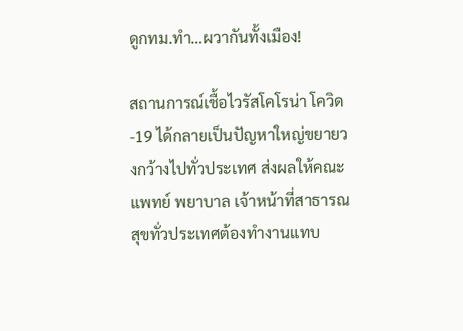ดูกทม.ทำ…ผวากันทั้งเมือง!

สถานการณ์เชื้อไวรัสโคโรน่า โควิด-19 ได้กลายเป็นปัญหาใหญ่ขยายวงกว้างไปทั่วประเทศ ส่งผลให้คณะแพทย์ พยาบาล เจ้าหน้าที่สาธารณสุขทั่วประเทศต้องทำงานแทบ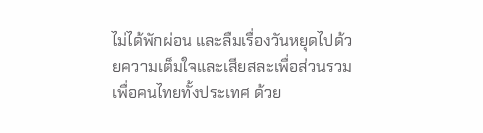ไม่ได้พักผ่อน และลืมเรื่องวันหยุดไปด้วยความเต็มใจและเสียสละเพื่อส่วนรวม เพื่อคนไทยทั้งประเทศ ด้วย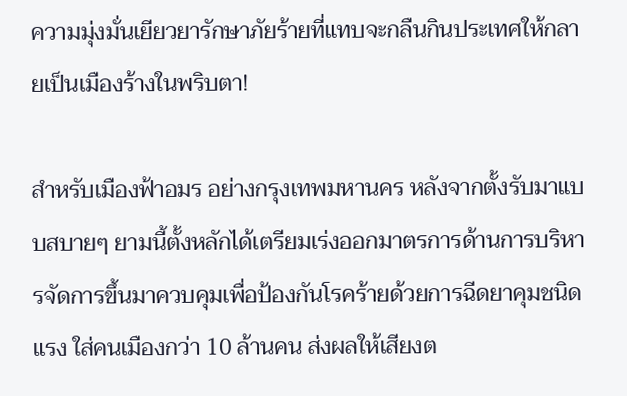ความมุ่งมั่นเยียวยารักษาภัยร้ายที่แทบจะกลืนกินประเทศให้กลายเป็นเมืองร้างในพริบตา!

สำหรับเมืองฟ้าอมร อย่างกรุงเทพมหานคร หลังจากตั้งรับมาแบบสบายๆ ยามนี้ตั้งหลักได้เตรียมเร่งออกมาตรการด้านการบริหารจัดการขึ้นมาควบคุมเพื่อป้องกันโรคร้ายด้วยการฉีดยาคุมชนิดแรง ใส่คนเมืองกว่า 10 ล้านคน ส่งผลให้เสียงต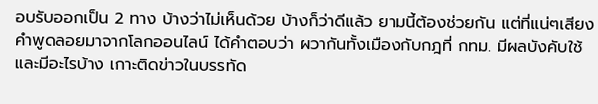อบรับออกเป็น 2 ทาง บ้างว่าไม่เห็นด้วย บ้างก็ว่าดีแล้ว ยามนี้ต้องช่วยกัน แต่ที่แน่ๆเสียงคำพูดลอยมาจากโลกออนไลน์ ได้คำตอบว่า ผวากันทั้งเมืองกับกฎที่ กทม. มีผลบังคับใช้ และมีอะไรบ้าง เกาะติดข่าวในบรรทัด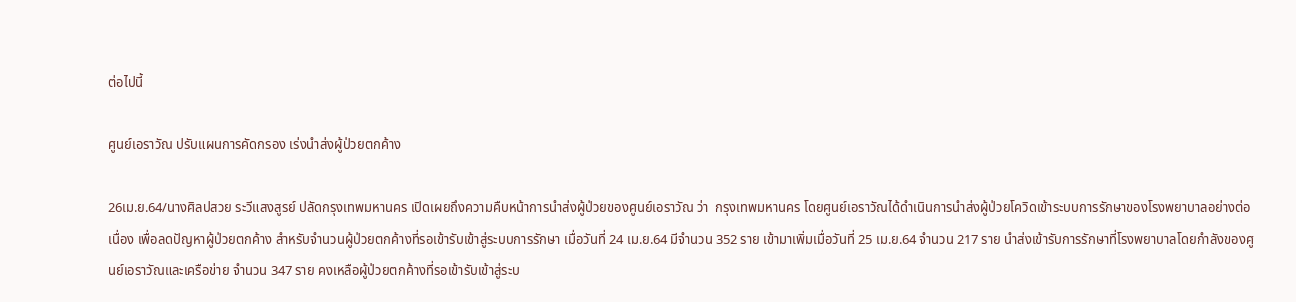ต่อไปนี้

ศูนย์เอราวัณ ปรับแผนการคัดกรอง เร่งนำส่งผู้ป่วยตกค้าง

26เม.ย.64/นางศิลปสวย ระวีแสงสูรย์ ปลัดกรุงเทพมหานคร เปิดเผยถึงความคืบหน้าการนำส่งผู้ป่วยของศูนย์เอราวัณ ว่า  กรุงเทพมหานคร โดยศูนย์เอราวัณได้ดำเนินการนำส่งผู้ป่วยโควิดเข้าระบบการรักษาของโรงพยาบาลอย่างต่อเนื่อง เพื่อลดปัญหาผู้ป่วยตกค้าง สำหรับจำนวนผู้ป่วยตกค้างที่รอเข้ารับเข้าสู่ระบบการรักษา เมื่อวันที่ 24 เม.ย.64 มีจำนวน 352 ราย เข้ามาเพิ่มเมื่อวันที่ 25 เม.ย.64 จำนวน 217 ราย นำส่งเข้ารับการรักษาที่โรงพยาบาลโดยกำลังของศูนย์เอราวัณและเครือข่าย จำนวน 347 ราย คงเหลือผู้ป่วยตกค้างที่รอเข้ารับเข้าสู่ระบ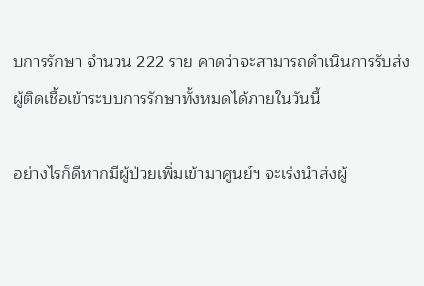บการรักษา จำนวน 222 ราย คาดว่าจะสามารถดำเนินการรับส่งผู้ติดเชื้อเข้าระบบการรักษาทั้งหมดได้ภายในวันนี้

อย่างไรก็ดีหากมีผู้ป่วยเพิ่มเข้ามาศูนย์ฯ จะเร่งนำส่งผู้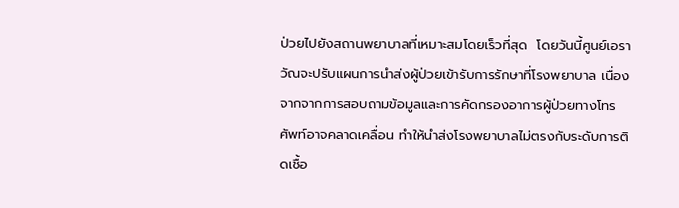ป่วยไปยังสถานพยาบาลที่เหมาะสมโดยเร็วที่สุด  โดยวันนี้ศูนย์เอราวัณจะปรับแผนการนำส่งผู้ป่วยเข้ารับการรักษาที่โรงพยาบาล เนื่องจากจากการสอบถามข้อมูลและการคัดกรองอาการผู้ป่วยทางโทรศัพท์อาจคลาดเคลื่อน ทำให้นำส่งโรงพยาบาลไม่ตรงกับระดับการติดเชื้อ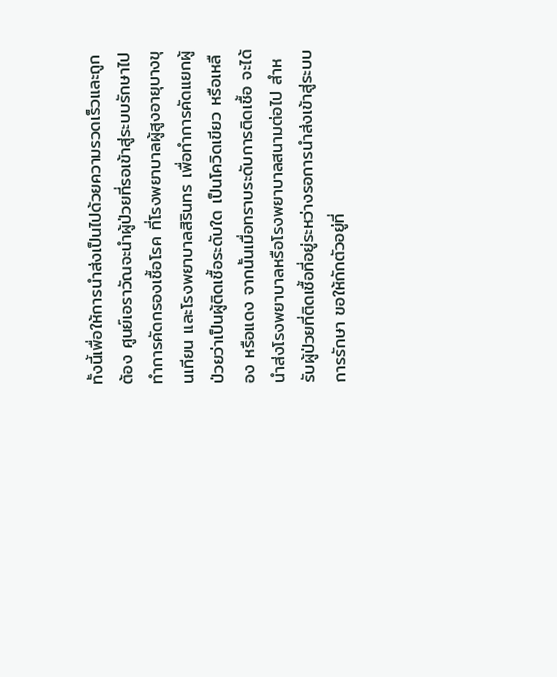ทั้งนี้เพื่อให้การนำส่งเป็นไปด้วยความรวดเร็วและถูกต้อง ศูนย์เอราวัณจะนำผู้ป่วยที่รอเข้าสู่ระบบรักษาไปทำการคัดกรองเชื้อโรค ที่โรงพยาบาลผู้สูงอายุบางขุนเทียน และโรงพยาบาลสิรินทร เพื่อทำการคัดแยกผู้ป่วยว่าเป็นผู้ติดเชื้อระดับใด เป็นโควิดเขียว หรือเหลือง หรือแดง จากนั้นเมื่อทราบระดับการติดเชื้อ จะได้นำส่งโรงพยาบาลหรือโรงพยาบาลสนามต่อไป สำหรับผู้ป่วยที่ติดเชื้อที่อยู่ระหว่างรอการนำส่งเข้าสู่ระบบการรักษา ขอให้กักตัวอยู่ที่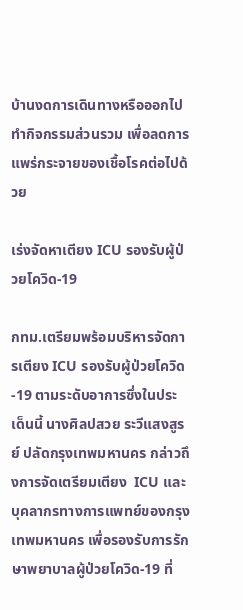บ้านงดการเดินทางหรือออกไปทำกิจกรรมส่วนรวม เพื่อลดการแพร่กระจายของเชื้อโรคต่อไปด้วย

เร่งจัดหาเตียง ICU รองรับผู้ป่วยโควิด-19

กทม.เตรียมพร้อมบริหารจัดการเตียง ICU รองรับผู้ป่วยโควิด-19 ตามระดับอาการซึ่งในประเด็นนี้ นางศิลปสวย ระวีแสงสูรย์ ปลัดกรุงเทพมหานคร กล่าวถึงการจัดเตรียมเตียง  ICU และบุคลากรทางการแพทย์ของกรุงเทพมหานคร เพื่อรองรับการรักษาพยาบาลผู้ป่วยโควิด-19 ที่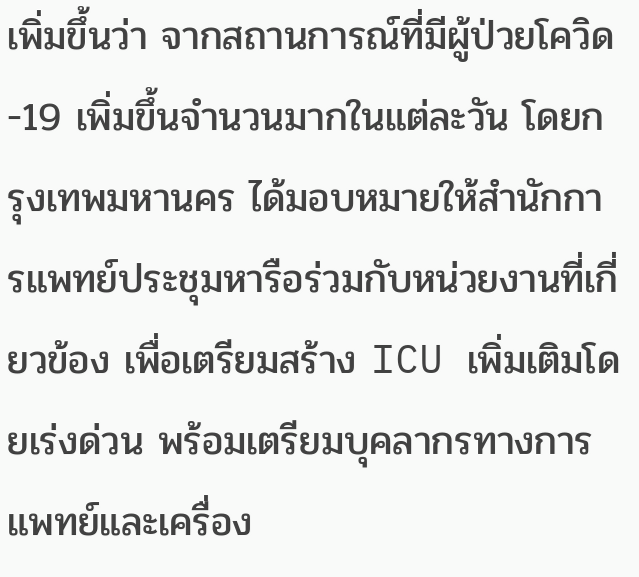เพิ่มขึ้นว่า จากสถานการณ์ที่มีผู้ป่วยโควิด-19 เพิ่มขึ้นจำนวนมากในแต่ละวัน โดยกรุงเทพมหานคร ได้มอบหมายให้สำนักการแพทย์ประชุมหารือร่วมกับหน่วยงานที่เกี่ยวข้อง เพื่อเตรียมสร้าง ICU เพิ่มเติมโดยเร่งด่วน พร้อมเตรียมบุคลากรทางการแพทย์และเครื่อง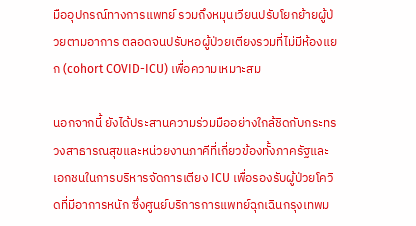มืออุปกรณ์ทางการแพทย์ รวมถึงหมุนเวียนปรับโยกย้ายผู้ป่วยตามอาการ ตลอดจนปรับหอผู้ป่วยเตียงรวมที่ไม่มีห้องแยก (cohort COVID-ICU) เพื่อความเหมาะสม

นอกจากนี้ ยังได้ประสานความร่วมมืออย่างใกล้ชิดกับกระทรวงสาธารณสุขและหน่วยงานภาคีที่เกี่ยวข้องทั้งภาครัฐและเอกชนในการบริหารจัดการเตียง ICU เพื่อรองรับผู้ป่วยโควิดที่มีอาการหนัก ซึ่งศูนย์บริการการแพทย์ฉุกเฉินกรุงเทพม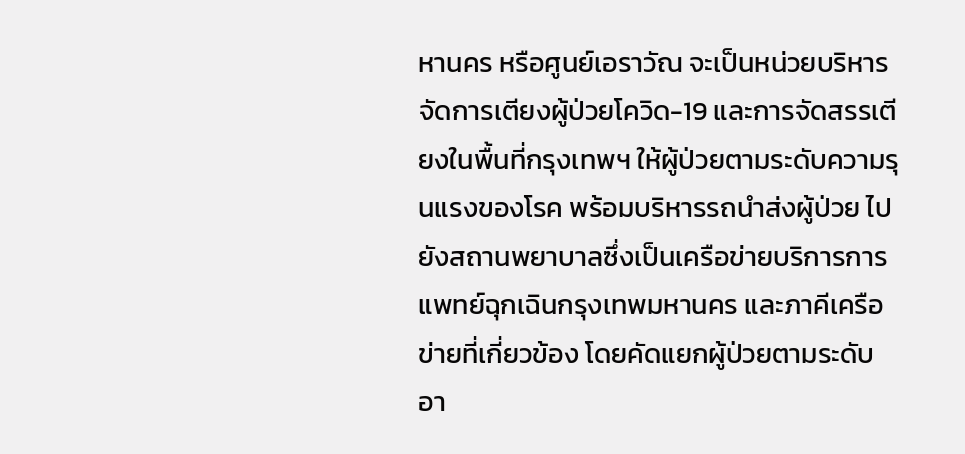หานคร หรือศูนย์เอราวัณ จะเป็นหน่วยบริหารจัดการเตียงผู้ป่วยโควิด-19 และการจัดสรรเตียงในพื้นที่กรุงเทพฯ ให้ผู้ป่วยตามระดับความรุนแรงของโรค พร้อมบริหารรถนำส่งผู้ป่วย ไปยังสถานพยาบาลซึ่งเป็นเครือข่ายบริการการแพทย์ฉุกเฉินกรุงเทพมหานคร และภาคีเครือข่ายที่เกี่ยวข้อง โดยคัดแยกผู้ป่วยตามระดับอา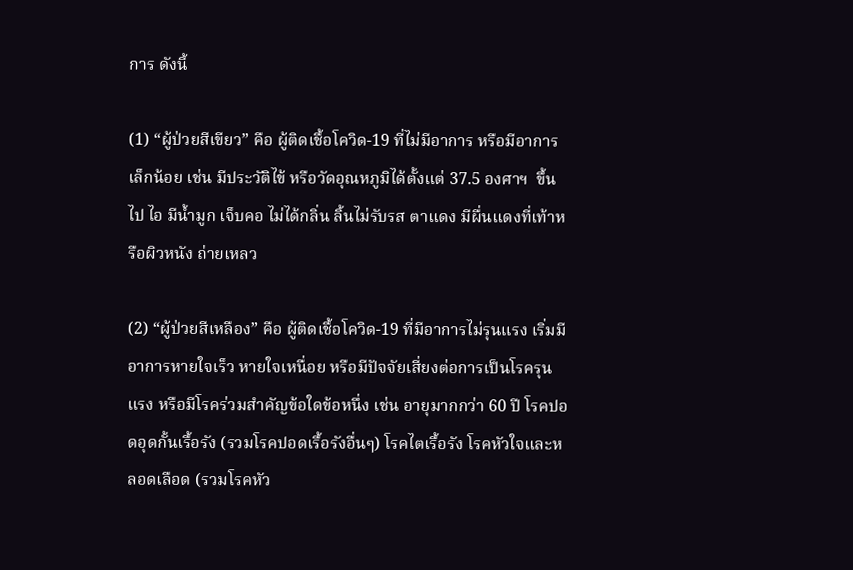การ ดังนี้

(1) “ผู้ป่วยสีเขียว” คือ ผู้ติดเชื้อโควิด-19 ที่ไม่มีอาการ หรือมีอาการเล็กน้อย เช่น มีประวัติไข้ หรือวัดอุณหภูมิได้ตั้งแต่ 37.5 องศาฯ  ขึ้นไป ไอ มีน้ำมูก เจ็บคอ ไม่ได้กลิ่น ลิ้นไม่รับรส ตาแดง มีผื่นแดงที่เท้าหรือผิวหนัง ถ่ายเหลว

(2) “ผู้ป่วยสีเหลือง” คือ ผู้ติดเชื้อโควิด-19 ที่มีอาการไม่รุนแรง เริ่มมีอาการหายใจเร็ว หายใจเหนื่อย หรือมีปัจจัยเสี่ยงต่อการเป็นโรครุนแรง หรือมีโรคร่วมสำคัญข้อใดข้อหนึ่ง เช่น อายุมากกว่า 60 ปี โรคปอดอุดกั้นเรื้อรัง (รวมโรคปอดเรื้อรังอื่นๆ) โรคไตเรื้อรัง โรคหัวใจและหลอดเลือด (รวมโรคหัว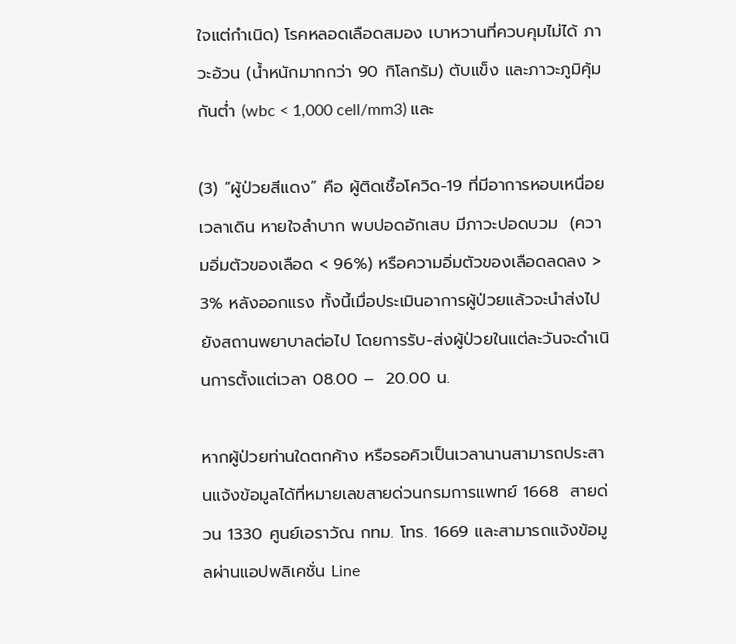ใจแต่กำเนิด) โรคหลอดเลือดสมอง เบาหวานที่ควบคุมไม่ได้ ภาวะอ้วน (น้ำหนักมากกว่า 90 กิโลกรัม) ตับแข็ง และภาวะภูมิคุ้มกันต่ำ (wbc < 1,000 cell/mm3) และ

(3) “ผู้ป่วยสีแดง” คือ ผู้ติดเชื้อโควิด-19 ที่มีอาการหอบเหนื่อยเวลาเดิน หายใจลำบาก พบปอดอักเสบ มีภาวะปอดบวม  (ความอิ่มตัวของเลือด < 96%) หรือความอิ่มตัวของเลือดลดลง > 3% หลังออกแรง ทั้งนี้เมื่อประเมินอาการผู้ป่วยแล้วจะนำส่งไปยังสถานพยาบาลต่อไป โดยการรับ-ส่งผู้ป่วยในแต่ละวันจะดำเนินการตั้งแต่เวลา 08.00 –  20.00 น.

หากผู้ป่วยท่านใดตกค้าง หรือรอคิวเป็นเวลานานสามารถประสานแจ้งข้อมูลได้ที่หมายเลขสายด่วนกรมการแพทย์ 1668  สายด่วน 1330 ศูนย์เอราวัณ กทม. โทร. 1669 และสามารถแจ้งข้อมูลผ่านแอปพลิเคชั่น Line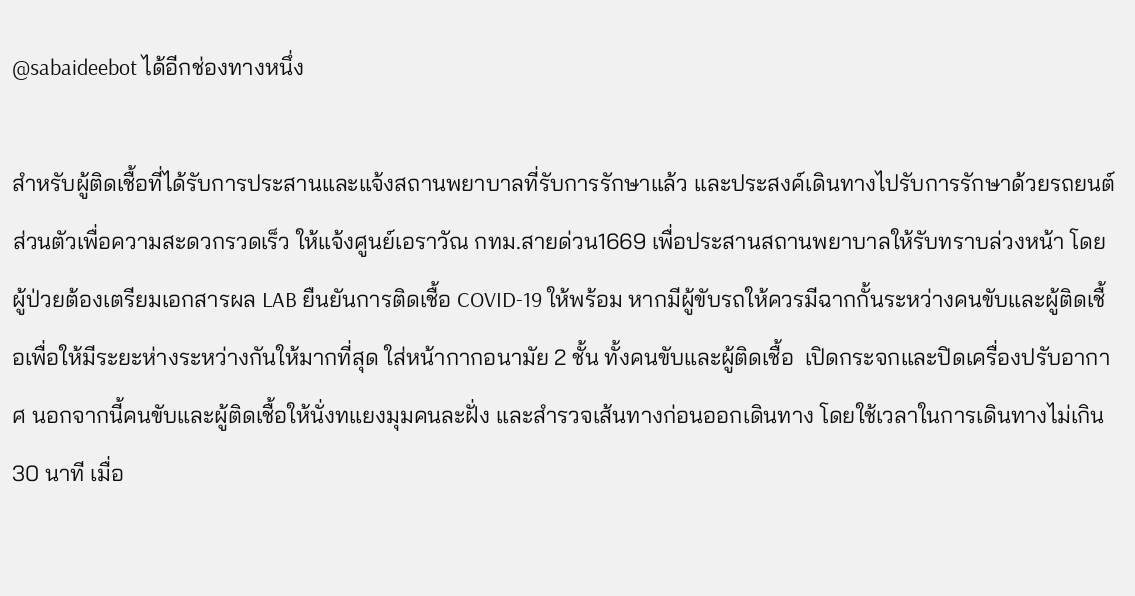@sabaideebot ได้อีกช่องทางหนึ่ง

สำหรับผู้ติดเชื้อที่ได้รับการประสานและแจ้งสถานพยาบาลที่รับการรักษาแล้ว และประสงค์เดินทางไปรับการรักษาด้วยรถยนต์ส่วนตัวเพื่อความสะดวกรวดเร็ว ให้แจ้งศูนย์เอราวัณ กทม.สายด่วน1669 เพื่อประสานสถานพยาบาลให้รับทราบล่วงหน้า โดยผู้ป่วยต้องเตรียมเอกสารผล LAB ยืนยันการติดเชื้อ COVID-19 ให้พร้อม หากมีผู้ขับรถให้ควรมีฉากกั้นระหว่างคนขับและผู้ติดเชื้อเพื่อให้มีระยะห่างระหว่างกันให้มากที่สุด ใส่หน้ากากอนามัย 2 ชั้น ทั้งคนขับและผู้ติดเชื้อ  เปิดกระจกและปิดเครื่องปรับอากาศ นอกจากนี้คนขับและผู้ติดเชื้อให้นั่งทแยงมุมคนละฝั่ง และสำรวจเส้นทางก่อนออกเดินทาง โดยใช้เวลาในการเดินทางไม่เกิน 30 นาที เมื่อ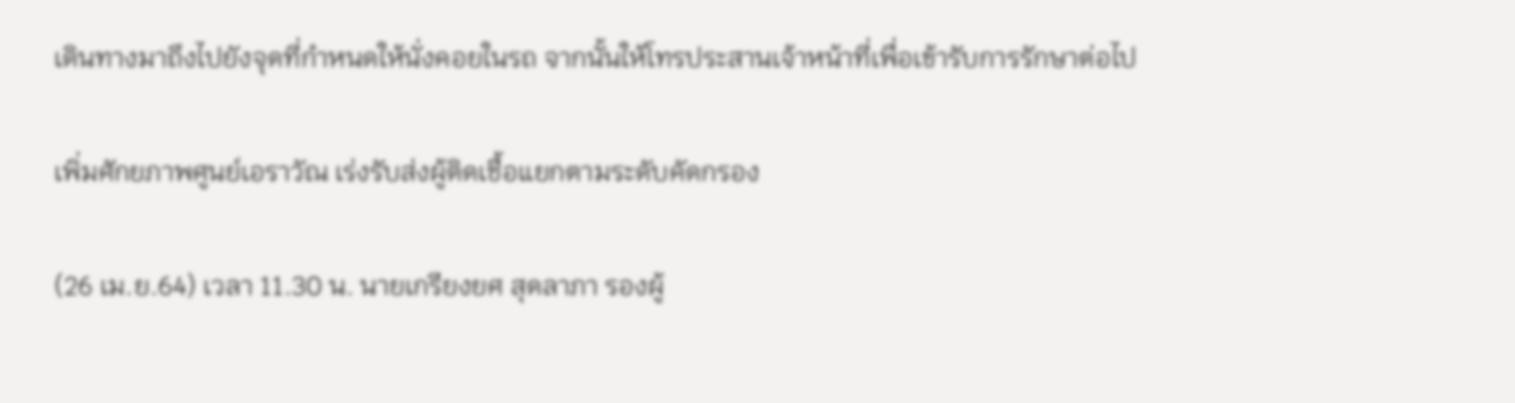เดินทางมาถึงไปยังจุดที่กำหนดให้นั่งคอยในรถ จากนั้นให้โทรประสานเจ้าหน้าที่เพื่อเข้ารับการรักษาต่อไป

เพิ่มศักยภาพศูนย์เอราวัณ เร่งรับส่งผู้ติดเชื้อแยกตามระดับคัดกรอง

(26 เม.ย.64) เวลา 11.30 น. นายเกรียงยศ สุดลาภา รองผู้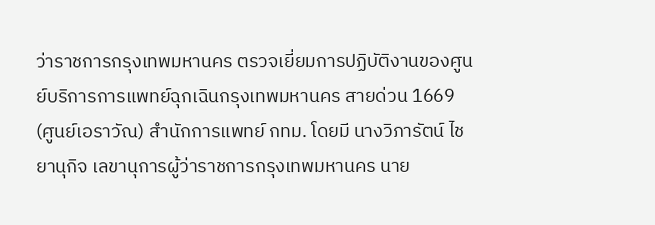ว่าราชการกรุงเทพมหานคร ตรวจเยี่ยมการปฏิบัติงานของศูนย์บริการการแพทย์ฉุกเฉินกรุงเทพมหานคร สายด่วน 1669 (ศูนย์เอราวัณ) สำนักการแพทย์ กทม. โดยมี นางวิภารัตน์ ไชยานุกิจ เลขานุการผู้ว่าราชการกรุงเทพมหานคร นาย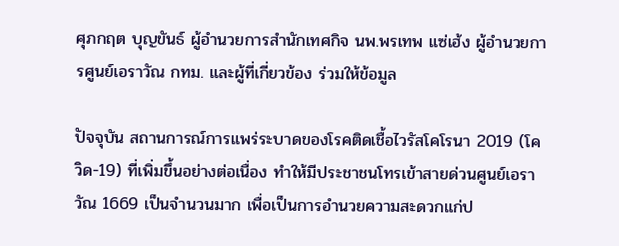ศุภกฤต บุญขันธ์ ผู้อำนวยการสำนักเทศกิจ นพ.พรเทพ แซ่เฮ้ง ผู้อำนวยการศูนย์เอราวัณ กทม. และผู้ที่เกี่ยวข้อง ร่วมให้ข้อมูล

ปัจจุบัน สถานการณ์การแพร่ระบาดของโรคติดเชื้อไวรัสโคโรนา 2019 (โควิด-19) ที่เพิ่มขึ้นอย่างต่อเนื่อง ทำให้มีประชาชนโทรเข้าสายด่วนศูนย์เอราวัณ 1669 เป็นจำนวนมาก เพื่อเป็นการอำนวยความสะดวกแก่ป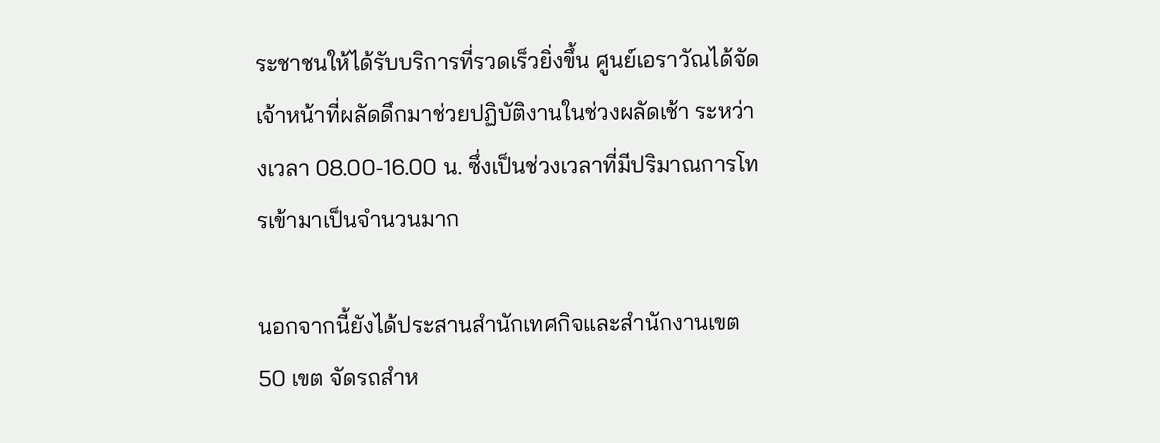ระชาชนให้ได้รับบริการที่รวดเร็วยิ่งขึ้น ศูนย์เอราวัณได้จัดเจ้าหน้าที่ผลัดดึกมาช่วยปฏิบัติงานในช่วงผลัดเช้า ระหว่างเวลา 08.00-16.00 น. ซึ่งเป็นช่วงเวลาที่มีปริมาณการโทรเข้ามาเป็นจำนวนมาก

นอกจากนี้ยังได้ประสานสำนักเทศกิจและสำนักงานเขต 50 เขต จัดรถสำห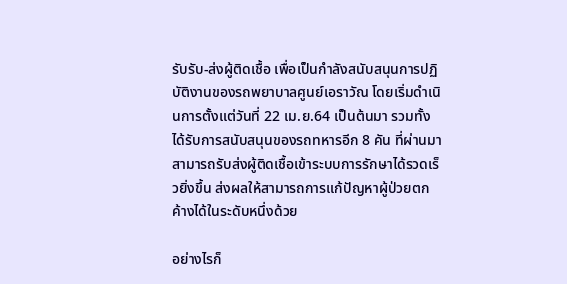รับรับ-ส่งผู้ติดเชื้อ เพื่อเป็นกำลังสนับสนุนการปฏิบัติงานของรถพยาบาลศูนย์เอราวัณ โดยเริ่มดำเนินการตั้งแต่วันที่ 22 เม.ย.64 เป็นต้นมา รวมทั้งได้รับการสนับสนุนของรถทหารอีก 8 คัน ที่ผ่านมาสามารถรับส่งผู้ติดเชื้อเข้าระบบการรักษาได้รวดเร็วยิ่งขึ้น ส่งผลให้สามารถการแก้ปัญหาผู้ป่วยตกค้างได้ในระดับหนึ่งด้วย

อย่างไรก็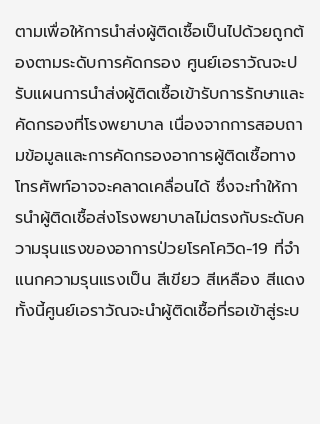ตามเพื่อให้การนำส่งผู้ติดเชื้อเป็นไปด้วยถูกต้องตามระดับการคัดกรอง ศูนย์เอราวัณจะปรับแผนการนำส่งผู้ติดเชื้อเข้ารับการรักษาและคัดกรองที่โรงพยาบาล เนื่องจากการสอบถามข้อมูลและการคัดกรองอาการผู้ติดเชื้อทางโทรศัพท์อาจจะคลาดเคลื่อนได้ ซึ่งจะทำให้การนำผู้ติดเชื้อส่งโรงพยาบาลไม่ตรงกับระดับความรุนแรงของอาการป่วยโรคโควิด-19 ที่จำแนกความรุนแรงเป็น สีเขียว สีเหลือง สีแดง ทั้งนี้ศูนย์เอราวัณจะนำผู้ติดเชื้อที่รอเข้าสู่ระบ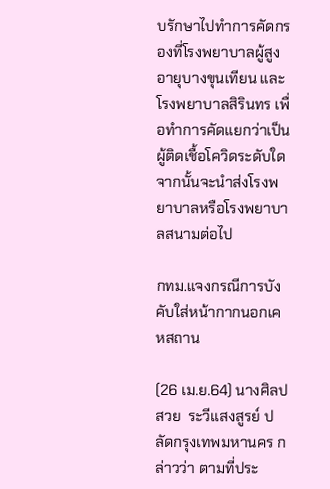บรักษาไปทำการคัดกรองที่โรงพยาบาลผู้สูงอายุบางขุนเทียน และโรงพยาบาลสิรินทร เพื่อทำการคัดแยกว่าเป็นผู้ติดเชื้อโควิดระดับใด จากนั้นจะนำส่งโรงพยาบาลหรือโรงพยาบาลสนามต่อไป

กทม.แจงกรณีการบังคับใส่หน้ากากนอกเคหสถาน

(26 เม.ย.64) นางศิลปสวย  ระวีแสงสูรย์ ปลัดกรุงเทพมหานคร กล่าวว่า ตามที่ประ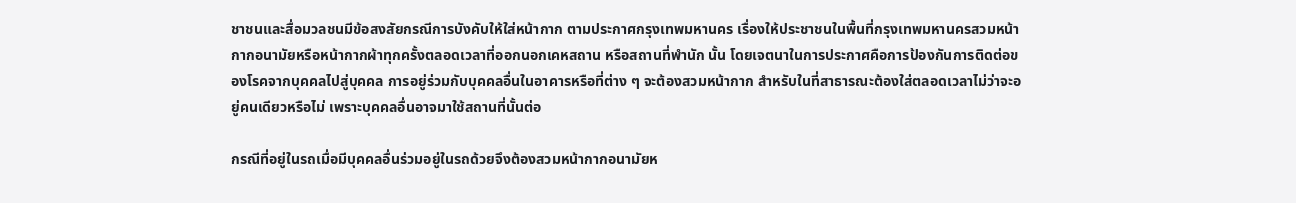ชาชนและสื่อมวลชนมีข้อสงสัยกรณีการบังคับให้ใส่หน้ากาก ตามประกาศกรุงเทพมหานคร เรื่องให้ประชาชนในพื้นที่กรุงเทพมหานครสวมหน้ากากอนามัยหรือหน้ากากผ้าทุกครั้งตลอดเวลาที่ออกนอกเคหสถาน หรือสถานที่พำนัก นั้น โดยเจตนาในการประกาศคือการป้องกันการติดต่อของโรคจากบุคคลไปสู่บุคคล การอยู่ร่วมกับบุคคลอื่นในอาคารหรือที่ต่าง ๆ จะต้องสวมหน้ากาก สำหรับในที่สาธารณะต้องใส่ตลอดเวลาไม่ว่าจะอยู่คนเดียวหรือไม่ เพราะบุคคลอื่นอาจมาใช้สถานที่นั้นต่อ

กรณีที่อยู่ในรถเมื่อมีบุคคลอื่นร่วมอยู่ในรถด้วยจึงต้องสวมหน้ากากอนามัยห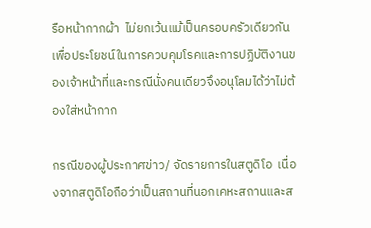รือหน้ากากผ้า  ไม่ยกเว้นแม้เป็นครอบครัวเดียวกันเพื่อประโยชน์ในการควบคุมโรคและการปฏิบัติงานของเจ้าหน้าที่และกรณีนั่งคนเดียวจึงอนุโลมได้ว่าไม่ต้องใส่หน้ากาก

กรณีของผู้ประกาศข่าว/ จัดรายการในสตูดิโอ  เนื่องจากสตูดิโอถือว่าเป็นสถานที่นอกเคหะสถานและส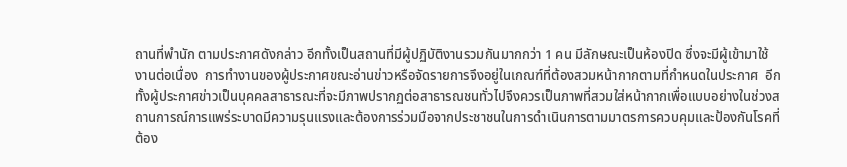ถานที่พำนัก ตามประกาศดังกล่าว อีกทั้งเป็นสถานที่มีผู้ปฏิบัติงานรวมกันมากกว่า 1 คน มีลักษณะเป็นห้องปิด ซึ่งจะมีผู้เข้ามาใช้งานต่อเนื่อง  การทำงานของผู้ประกาศขณะอ่านข่าวหรือจัดรายการจึงอยู่ในเกณฑ์ที่ต้องสวมหน้ากากตามที่กำหนดในประกาศ  อีกทั้งผู้ประกาศข่าวเป็นบุคคลสาธารณะที่จะมีภาพปรากฏต่อสาธารณชนทั่วไปจึงควรเป็นภาพที่สวมใส่หน้ากากเพื่อแบบอย่างในช่วงสถานการณ์การแพร่ระบาดมีความรุนแรงและต้องการร่วมมือจากประชาชนในการดำเนินการตามมาตรการควบคุมและป้องกันโรคที่ต้อง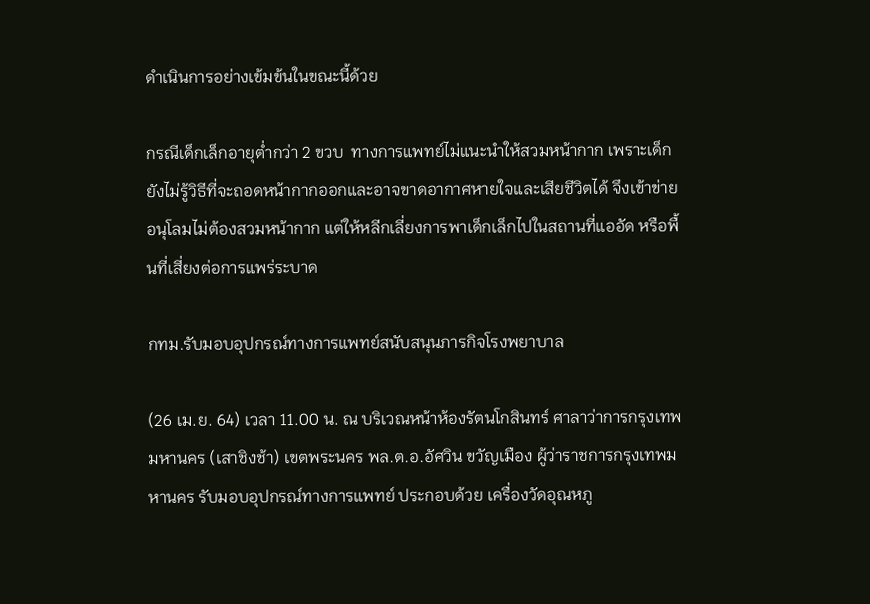ดำเนินการอย่างเข้มข้นในขณะนี้ด้วย

กรณีเด็กเล็กอายุต่ำกว่า 2 ขวบ  ทางการแพทย์ไม่แนะนำให้สวมหน้ากาก เพราะเด็กยังไม่รู้วิธีที่จะถอดหน้ากากออกและอาจขาดอากาศหายใจและเสียชีวิตได้ จึงเข้าข่ายอนุโลมไม่ต้องสวมหน้ากาก แต่ให้หลีกเลี่ยงการพาเด็กเล็กไปในสถานที่แออัด หรือพื้นที่เสี่ยงต่อการแพร่ระบาด

กทม.รับมอบอุปกรณ์ทางการแพทย์สนับสนุนภารกิจโรงพยาบาล

(26 เม.ย. 64) เวลา 11.00 น. ณ บริเวณหน้าห้องรัตนโกสินทร์ ศาลาว่าการกรุงเทพมหานคร (เสาชิงช้า) เขตพระนคร พล.ต.อ.อัศวิน ขวัญเมือง ผู้ว่าราชการกรุงเทพมหานคร รับมอบอุปกรณ์ทางการแพทย์ ประกอบด้วย เครื่องวัดอุณหภู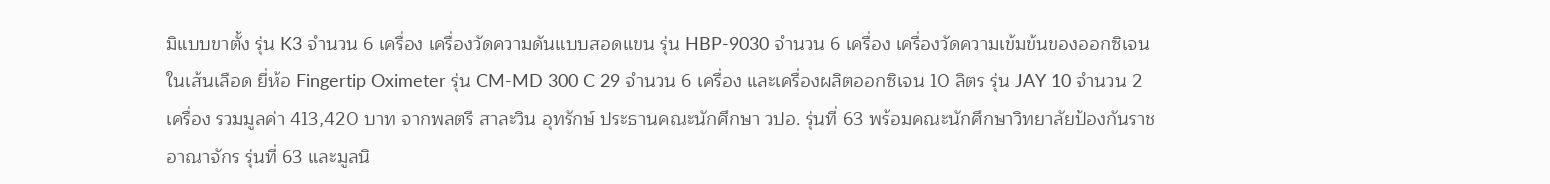มิแบบขาตั้ง รุ่น K3 จำนวน 6 เครื่อง เครื่องวัดความดันแบบสอดแขน รุ่น HBP-9030 จำนวน 6 เครื่อง เครื่องวัดความเข้มข้นของออกซิเจนในเส้นเลือด ยี่ห้อ Fingertip Oximeter รุ่น CM-MD 300 C 29 จำนวน 6 เครื่อง และเครื่องผลิตออกซิเจน 10 ลิตร รุ่น JAY 10 จำนวน 2 เครื่อง รวมมูลค่า 413,420 บาท จากพลตรี สาละวิน อุทรักษ์ ประธานคณะนักศึกษา วปอ. รุ่นที่ 63 พร้อมคณะนักศึกษาวิทยาลัยป้องกันราชอาณาจักร รุ่นที่ 63 และมูลนิ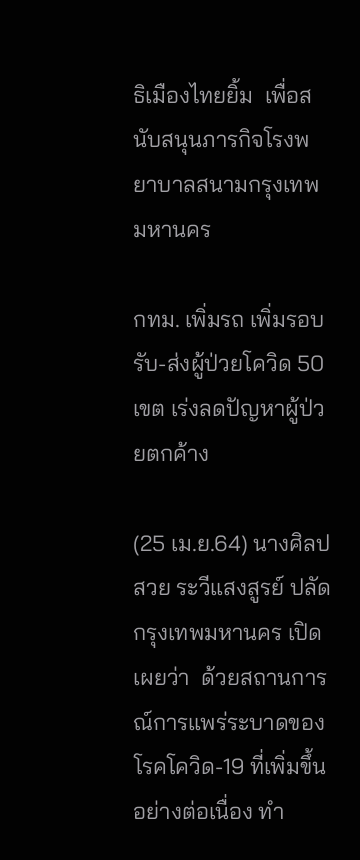ธิเมืองไทยยิ้ม  เพื่อสนับสนุนภารกิจโรงพยาบาลสนามกรุงเทพมหานคร

กทม. เพิ่มรถ เพิ่มรอบรับ-ส่งผู้ป่วยโควิด 50 เขต เร่งลดปัญหาผู้ป่วยตกค้าง

(25 เม.ย.64) นางศิลปสวย ระวีแสงสูรย์ ปลัดกรุงเทพมหานคร เปิดเผยว่า  ด้วยสถานการณ์การแพร่ระบาดของโรคโควิด-19 ที่เพิ่มขึ้นอย่างต่อเนื่อง ทำ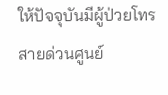ให้ปัจจุบันมีผู้ป่วยโทรสายด่วนศูนย์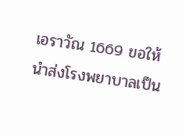เอราวัณ 1669 ขอให้นำส่งโรงพยาบาลเป็น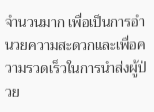จำนวนมาก เพื่อเป็นการอำนวยความสะดวกและเพื่อความรวดเร็วในการนำส่งผู้ป่วย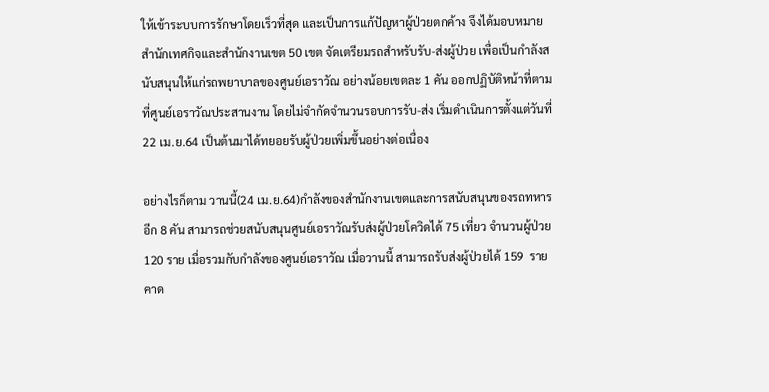ให้เข้าระบบการรักษาโดยเร็วที่สุด และเป็นการแก้ปัญหาผู้ป่วยตกค้าง จึงได้มอบหมายสำนักเทศกิจและสำนักงานเขต 50 เขต จัดเตรียมรถสำหรับรับ-ส่งผู้ป่วย เพื่อเป็นกำลังสนับสนุนให้แก่รถพยาบาลของศูนย์เอราวัณ อย่างน้อยเขตละ 1 คัน ออกปฏิบัติหน้าที่ตามที่ศูนย์เอราวัณประสานงาน โดยไม่จำกัดจำนวนรอบการรับ-ส่ง เริ่มดำเนินการตั้งแต่วันที่ 22 เม.ย.64 เป็นต้นมาได้ทยอยรับผู้ป่วยเพิ่มขึ้นอย่างต่อเนื่อง

อย่างไรก็ตาม วานนี้(24 เม.ย.64)กำลังของสำนักงานเขตและการสนับสนุนของรถทหารอีก 8 คัน สามารถช่วยสนับสนุนศูนย์เอราวัณรับส่งผู้ป่วยโควิดได้ 75 เที่ยว จำนวนผู้ป่วย 120 ราย เมื่อรวมกับกำลังของศูนย์เอราวัณ เมื่อวานนี้ สามารถรับส่งผู้ป่วยได้ 159  ราย คาด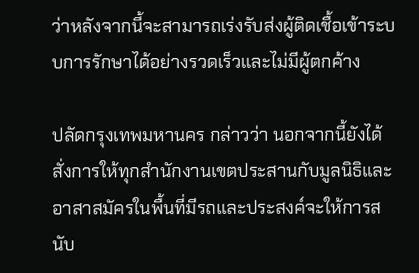ว่าหลังจากนี้จะสามารถเร่งรับส่งผู้ติดเชื้อเข้าระบบการรักษาได้อย่างรวดเร็วและไม่มีผู้ตกค้าง

ปลัดกรุงเทพมหานคร กล่าวว่า นอกจากนี้ยังได้สั่งการให้ทุกสำนักงานเขตประสานกับมูลนิธิและอาสาสมัครในพื้นที่มีรถและประสงค์จะให้การสนับ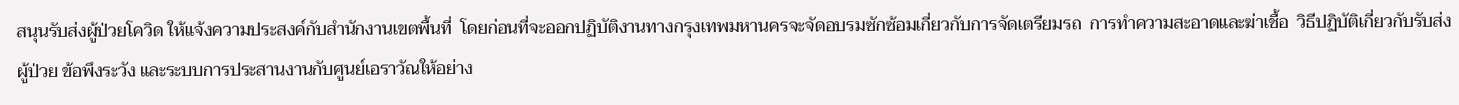สนุนรับส่งผู้ป่วยโควิด ให้แจ้งความประสงค์กับสำนักงานเขตพื้นที่  โดยก่อนที่จะออกปฏิบัติงานทางกรุงเทพมหานครจะจัดอบรมซักซ้อมเกี่ยวกับการจัดเตรียมรถ  การทำความสะอาดและฆ่าเชื้อ  วิธีปฏิบัติเกี่ยวกับรับส่งผู้ป่วย ข้อพึงระวัง และระบบการประสานงานกับศูนย์เอราวัณให้อย่าง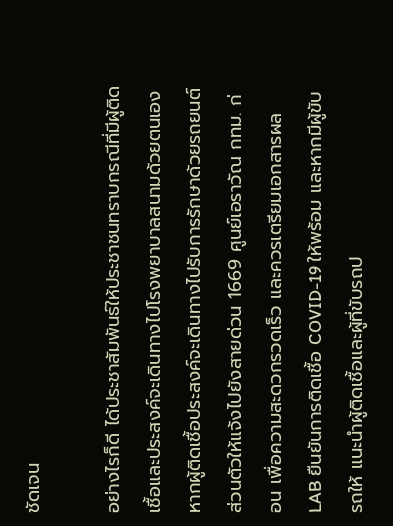ชัดเจน

อย่างไรก็ดี ได้ประชาสัมพันธ์ให้ประชาชนทราบกรณีที่มีผู้ติดเชื้อและประสงค์จะเดินทางไปโรงพยาบาลสนามด้วยตนเอง หากผู้ติดเชื้อประสงค์จะเดินทางไปรับการรักษาด้วยรถยนต์ส่วนตัวให้แจ้งไปยังสายด่วน 1669 ศูนย์เอราวัณ กทม. ก่อน เพื่อความสะดวกรวดเร็ว และควรเตรียมเอกสารผล LAB ยืนยันการติดเชื้อ COVID-19 ให้พร้อม และหากมีผู้ขับรถให้ แนะนำผู้ติดเชื้อและผู้ที่ขับรถป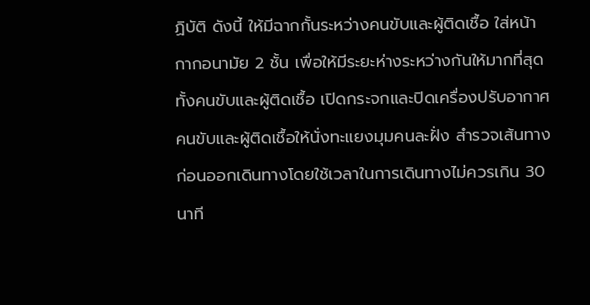ฏิบัติ ดังนี้ ให้มีฉากกั้นระหว่างคนขับและผู้ติดเชื้อ ใส่หน้ากากอนามัย 2 ชั้น เพื่อให้มีระยะห่างระหว่างกันให้มากที่สุดทั้งคนขับและผู้ติดเชื้อ เปิดกระจกและปิดเครื่องปรับอากาศ คนขับและผู้ติดเชื้อให้นั่งทะแยงมุมคนละฝั่ง สำรวจเส้นทางก่อนออกเดินทางโดยใช้เวลาในการเดินทางไม่ควรเกิน 30 นาที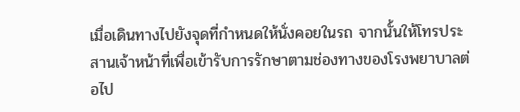เมื่อเดินทางไปยังจุดที่กำหนดให้นั่งคอยในรถ จากนั้นให้โทรประสานเจ้าหน้าที่เพื่อเข้ารับการรักษาตามช่องทางของโรงพยาบาลต่อไป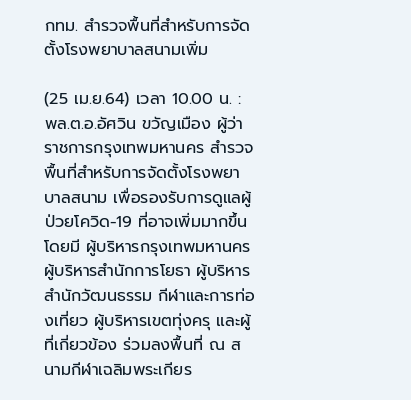กทม. สำรวจพื้นที่สำหรับการจัดตั้งโรงพยาบาลสนามเพิ่ม

(25 เม.ย.64) เวลา 10.00 น. : พล.ต.อ.อัศวิน ขวัญเมือง ผู้ว่าราชการกรุงเทพมหานคร สำรวจพื้นที่สำหรับการจัดตั้งโรงพยาบาลสนาม เพื่อรองรับการดูแลผู้ป่วยโควิด-19 ที่อาจเพิ่มมากขึ้น โดยมี ผู้บริหารกรุงเทพมหานคร ผู้บริหารสำนักการโยธา ผู้บริหารสำนักวัฒนธรรม กีฬาและการท่องเที่ยว ผู้บริหารเขตทุ่งครุ และผู้ที่เกี่ยวข้อง ร่วมลงพื้นที่ ณ สนามกีฬาเฉลิมพระเกียร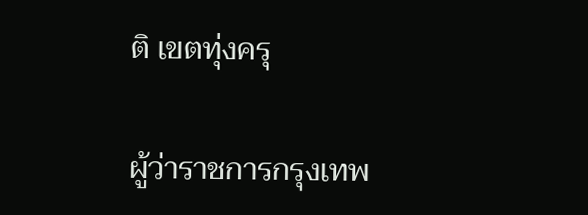ติ เขตทุ่งครุ

ผู้ว่าราชการกรุงเทพ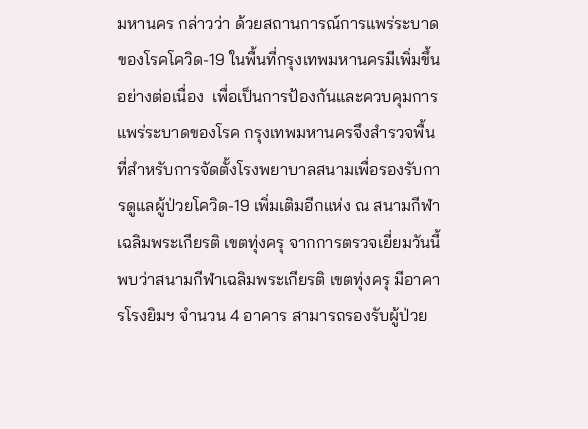มหานคร กล่าวว่า ด้วยสถานการณ์การแพร่ระบาดของโรคโควิด-19 ในพื้นที่กรุงเทพมหานครมีเพิ่มขึ้นอย่างต่อเนื่อง  เพื่อเป็นการป้องกันและควบคุมการแพร่ระบาดของโรค กรุงเทพมหานครจึงสำรวจพื้นที่สำหรับการจัดตั้งโรงพยาบาลสนามเพื่อรองรับการดูแลผู้ป่วยโควิด-19 เพิ่มเติมอีกแห่ง ณ สนามกีฬาเฉลิมพระเกียรติ เขตทุ่งครุ จากการตรวจเยี่ยมวันนี้ พบว่าสนามกีฬาเฉลิมพระเกียรติ เขตทุ่งครุ มีอาคารโรงยิมฯ จำนวน 4 อาคาร สามารถรองรับผู้ป่วย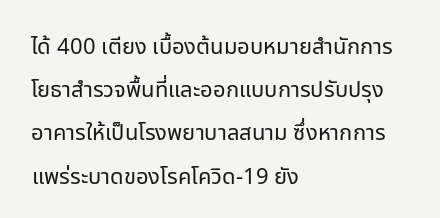ได้ 400 เตียง เบื้องต้นมอบหมายสำนักการโยธาสำรวจพื้นที่และออกแบบการปรับปรุงอาคารให้เป็นโรงพยาบาลสนาม ซึ่งหากการแพร่ระบาดของโรคโควิด-19 ยัง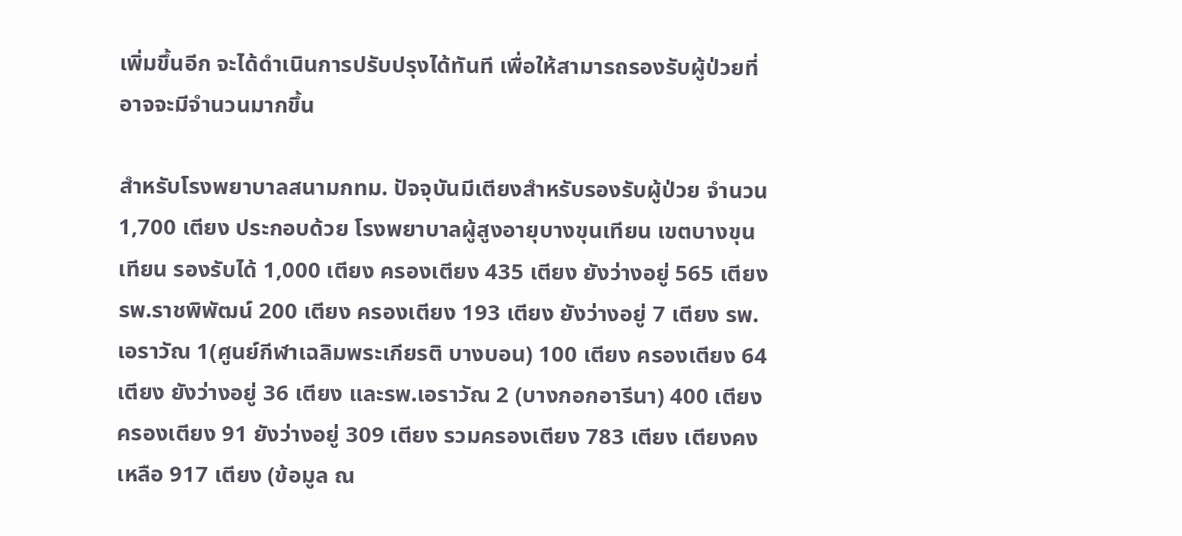เพิ่มขึ้นอีก จะได้ดำเนินการปรับปรุงได้ทันที เพื่อให้สามารถรองรับผู้ป่วยที่อาจจะมีจำนวนมากขึ้น

สำหรับโรงพยาบาลสนามกทม. ปัจจุบันมีเตียงสำหรับรองรับผู้ป่วย จำนวน 1,700 เตียง ประกอบด้วย โรงพยาบาลผู้สูงอายุบางขุนเทียน เขตบางขุนเทียน รองรับได้ 1,000 เตียง ครองเตียง 435 เตียง ยังว่างอยู่ 565 เตียง รพ.ราชพิพัฒน์ 200 เตียง ครองเตียง 193 เตียง ยังว่างอยู่ 7 เตียง รพ.เอราวัณ 1(ศูนย์กีฬาเฉลิมพระเกียรติ บางบอน) 100 เตียง ครองเตียง 64 เตียง ยังว่างอยู่ 36 เตียง และรพ.เอราวัณ 2 (บางกอกอารีนา) 400 เตียง ครองเตียง 91 ยังว่างอยู่ 309 เตียง รวมครองเตียง 783 เตียง เตียงคงเหลือ 917 เตียง (ข้อมูล ณ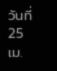วันที่ 25 เม.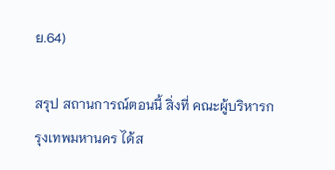ย.64)

สรุป สถานการณ์ตอนนี้ สิ่งที่ คณะผู้บริหารกรุงเทพมหานคร ได้ส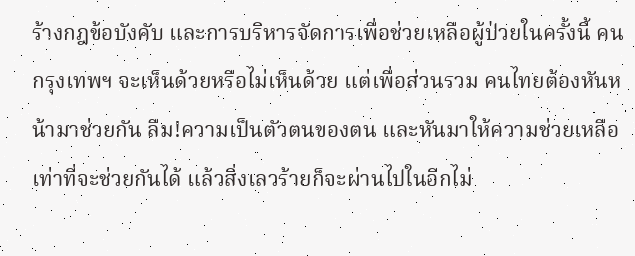ร้างกฎข้อบังคับ และการบริหารจัดการเพื่อช่วยเหลือผู้ป่วยในครั้งนี้ คนกรุงเทพฯ จะเห็นด้วยหรือไม่เห็นด้วย แต่เพื่อส่วนรวม คนไทยต้องหันหน้ามาช่วยกัน ลืม!ความเป็นตัวตนของตน และหันมาให้ความช่วยเหลือเท่าที่จะช่วยกันได้ แล้วสิ่งเลวร้ายก็จะผ่านไปในอีกไม่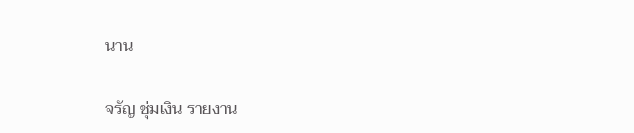นาน

จรัญ ชุ่มเงิน รายงาน